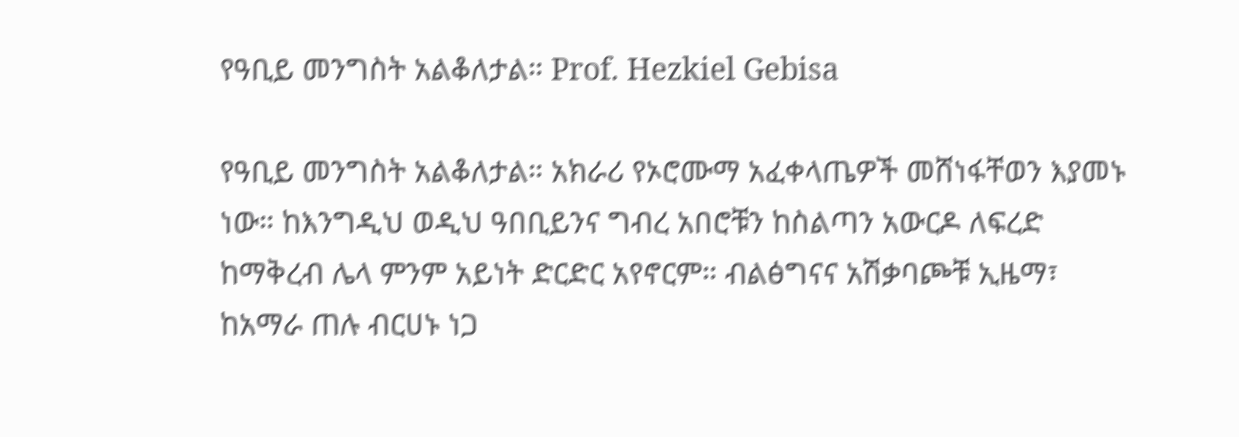የዓቢይ መንግስት አልቆለታል። Prof. Hezkiel Gebisa

የዓቢይ መንግስት አልቆለታል። አክራሪ የኦሮሙማ አፈቀላጤዎች መሸነፋቸወን እያመኑ ነው። ከእንግዲህ ወዲህ ዓበቢይንና ግብረ አበሮቹን ከስልጣን አውርዶ ለፍረድ ከማቅረብ ሌላ ምንም አይነት ድርድር አየኖርም። ብልፅግናና አሽቃባጮቹ ኢዜማ፣ ከአማራ ጠሉ ብርሀኑ ነጋ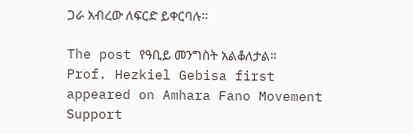ጋራ አብረው ለፍርድ ይቀርባሉ።

The post የዓቢይ መንግስት አልቆለታል። Prof. Hezkiel Gebisa first appeared on Amhara Fano Movement Support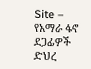Site – የአማራ ፋኖ ደጋፊዎች ድህረ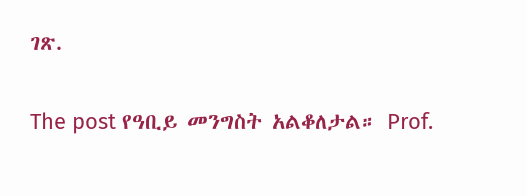ገጽ.

The post የዓቢይ መንግስት አልቆለታል። Prof.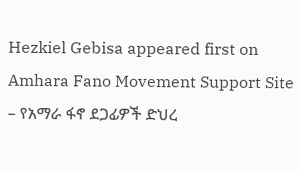Hezkiel Gebisa appeared first on Amhara Fano Movement Support Site – የአማራ ፋኖ ደጋፊዎች ድህረ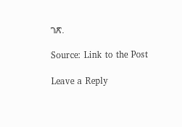ገጽ.

Source: Link to the Post

Leave a Reply